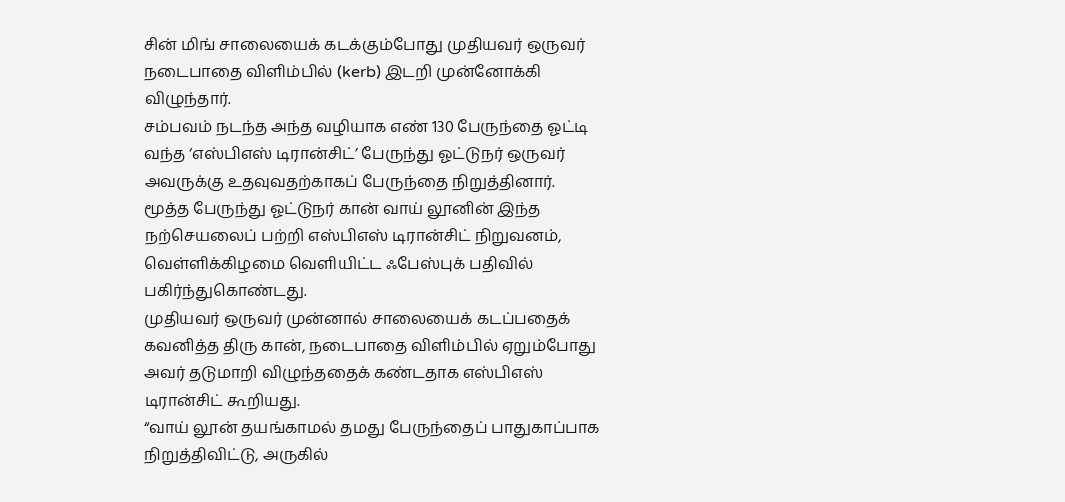சின் மிங் சாலையைக் கடக்கும்போது முதியவர் ஒருவர் நடைபாதை விளிம்பில் (kerb) இடறி முன்னோக்கி விழுந்தார்.
சம்பவம் நடந்த அந்த வழியாக எண் 130 பேருந்தை ஓட்டி வந்த ‘எஸ்பிஎஸ் டிரான்சிட்’ பேருந்து ஓட்டுநர் ஒருவர் அவருக்கு உதவுவதற்காகப் பேருந்தை நிறுத்தினார்.
மூத்த பேருந்து ஓட்டுநர் கான் வாய் லூனின் இந்த நற்செயலைப் பற்றி எஸ்பிஎஸ் டிரான்சிட் நிறுவனம், வெள்ளிக்கிழமை வெளியிட்ட ஃபேஸ்புக் பதிவில் பகிர்ந்துகொண்டது.
முதியவர் ஒருவர் முன்னால் சாலையைக் கடப்பதைக் கவனித்த திரு கான், நடைபாதை விளிம்பில் ஏறும்போது அவர் தடுமாறி விழுந்ததைக் கண்டதாக எஸ்பிஎஸ் டிரான்சிட் கூறியது.
“வாய் லூன் தயங்காமல் தமது பேருந்தைப் பாதுகாப்பாக நிறுத்திவிட்டு, அருகில்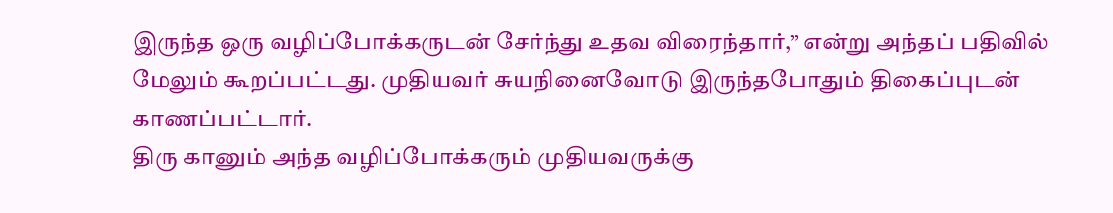இருந்த ஒரு வழிப்போக்கருடன் சேர்ந்து உதவ விரைந்தார்,” என்று அந்தப் பதிவில் மேலும் கூறப்பட்டது. முதியவர் சுயநினைவோடு இருந்தபோதும் திகைப்புடன் காணப்பட்டார்.
திரு கானும் அந்த வழிப்போக்கரும் முதியவருக்கு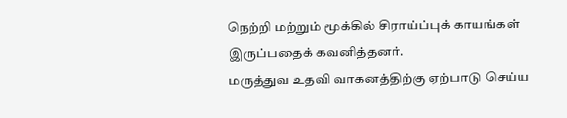நெற்றி மற்றும் மூக்கில் சிராய்ப்புக் காயங்கள் இருப்பதைக் கவனித்தனர்.
மருத்துவ உதவி வாகனத்திற்கு ஏற்பாடு செய்ய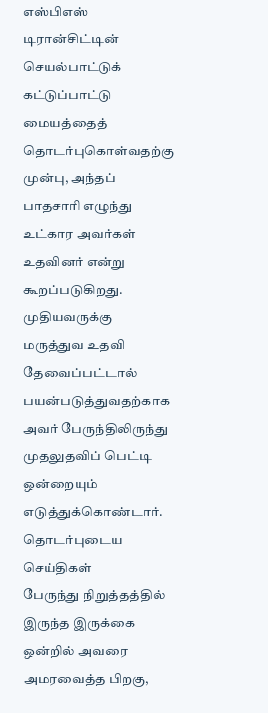எஸ்பிஎஸ் டிரான்சிட்டின் செயல்பாட்டுக் கட்டுப்பாட்டு மையத்தைத் தொடர்புகொள்வதற்கு முன்பு, அந்தப் பாதசாரி எழுந்து உட்கார அவர்கள் உதவினர் என்று கூறப்படுகிறது.
முதியவருக்கு மருத்துவ உதவி தேவைப்பட்டால் பயன்படுத்துவதற்காக அவர் பேருந்திலிருந்து முதலுதவிப் பெட்டி ஒன்றையும் எடுத்துக்கொண்டார்.
தொடர்புடைய செய்திகள்
பேருந்து நிறுத்தத்தில் இருந்த இருக்கை ஒன்றில் அவரை அமரவைத்த பிறகு,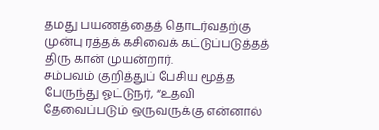தமது பயணத்தைத் தொடர்வதற்கு முன்பு ரத்தக் கசிவைக் கட்டுப்படுத்தத் திரு கான் முயன்றார்.
சம்பவம் குறித்துப் பேசிய மூத்த பேருந்து ஓட்டுநர், “உதவி தேவைப்படும் ஒருவருக்கு என்னால்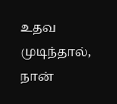உதவ முடிந்தால், நான்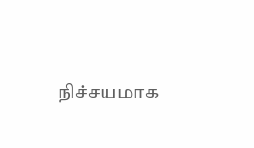நிச்சயமாக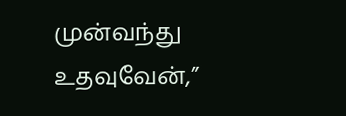முன்வந்து உதவுவேன்,”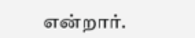என்றார்.